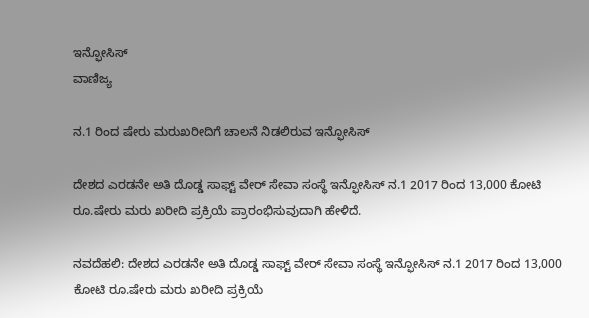ಇನ್ಫೋಸಿಸ್
ವಾಣಿಜ್ಯ

ನ.1 ರಿಂದ ಷೇರು ಮರುಖರೀದಿಗೆ ಚಾಲನೆ ನಿಡಲಿರುವ ಇನ್ಫೋಸಿಸ್

ದೇಶದ ಎರಡನೇ ಅತಿ ದೊಡ್ಡ ಸಾಫ್ಟ್ ವೇರ್ ಸೇವಾ ಸಂಸ್ಥೆ ಇನ್ಫೋಸಿಸ್ ನ.1 2017 ರಿಂದ 13,000 ಕೋಟಿ ರೂ.ಷೇರು ಮರು ಖರೀದಿ ಪ್ರಕ್ರಿಯೆ ಪ್ರಾರಂಭಿಸುವುದಾಗಿ ಹೇಳಿದೆ.

ನವದೆಹಲಿ: ದೇಶದ ಎರಡನೇ ಅತಿ ದೊಡ್ಡ ಸಾಫ್ಟ್ ವೇರ್ ಸೇವಾ ಸಂಸ್ಥೆ ಇನ್ಫೋಸಿಸ್ ನ.1 2017 ರಿಂದ 13,000 ಕೋಟಿ ರೂ.ಷೇರು ಮರು ಖರೀದಿ ಪ್ರಕ್ರಿಯೆ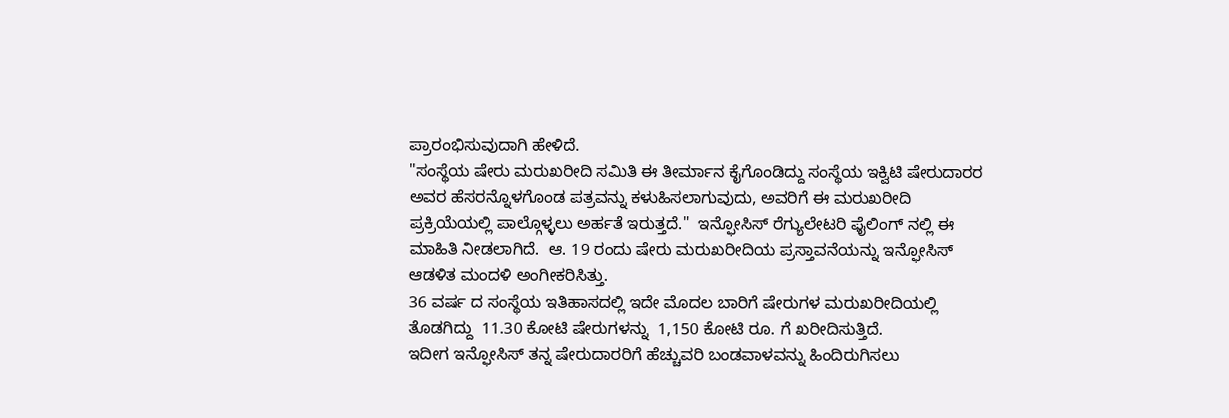ಪ್ರಾರಂಭಿಸುವುದಾಗಿ ಹೇಳಿದೆ.
"ಸಂಸ್ಥೆಯ ಷೇರು ಮರುಖರೀದಿ ಸಮಿತಿ ಈ ತೀರ್ಮಾನ ಕೈಗೊಂಡಿದ್ದು ಸಂಸ್ಥೆಯ ಇಕ್ವಿಟಿ ಷೇರುದಾರರ ಅವರ ಹೆಸರನ್ನೊಳಗೊಂಡ ಪತ್ರವನ್ನು ಕಳುಹಿಸಲಾಗುವುದು, ಅವರಿಗೆ ಈ ಮರುಖರೀದಿ ಪ್ರಕ್ರಿಯೆಯಲ್ಲಿ ಪಾಲ್ಗೊಳ್ಳಲು ಅರ್ಹತೆ ಇರುತ್ತದೆ."  ಇನ್ಫೋಸಿಸ್ ರೆಗ್ಯುಲೇಟರಿ ಫೈಲಿಂಗ್ ನಲ್ಲಿ ಈ ಮಾಹಿತಿ ನೀಡಲಾಗಿದೆ.  ಆ. 19 ರಂದು ಷೇರು ಮರುಖರೀದಿಯ ಪ್ರಸ್ತಾವನೆಯನ್ನು ಇನ್ಫೋಸಿಸ್ ಆಡಳಿತ ಮಂದಳಿ ಅಂಗೀಕರಿಸಿತ್ತು.
36 ವರ್ಷ ದ ಸಂಸ್ಥೆಯ ಇತಿಹಾಸದಲ್ಲಿ ಇದೇ ಮೊದಲ ಬಾರಿಗೆ ಷೇರುಗಳ ಮರುಖರೀದಿಯಲ್ಲಿ ತೊಡಗಿದ್ದು  11.30 ಕೋಟಿ ಷೇರುಗಳನ್ನು  1,150 ಕೋಟಿ ರೂ. ಗೆ ಖರೀದಿಸುತ್ತಿದೆ.
ಇದೀಗ ಇನ್ಫೋಸಿಸ್ ತನ್ನ ಷೇರುದಾರರಿಗೆ ಹೆಚ್ಚುವರಿ ಬಂಡವಾಳವನ್ನು ಹಿಂದಿರುಗಿಸಲು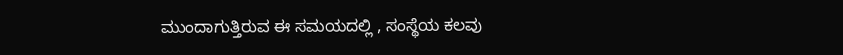ಮುಂದಾಗುತ್ತಿರುವ ಈ ಸಮಯದಲ್ಲಿ , ಸಂಸ್ಥೆಯ ಕಲವು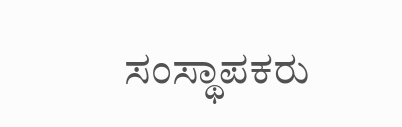ಸಂಸ್ಥಾಪಕರು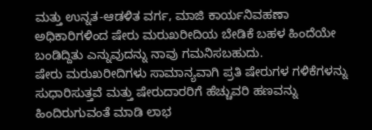ಮತ್ತು ಉನ್ನತ-ಆಡಳಿತ ವರ್ಗ, ಮಾಜಿ ಕಾರ್ಯನಿವಹಣಾ ಅಧಿಕಾರಿಗಳಿಂದ ಷೇರು ಮರುಖರೀದಿಯ ಬೇಡಿಕೆ ಬಹಳ ಹಿಂದೆಯೇ ಬಂಡಿದ್ದಿತು ಎನ್ನುವುದನ್ನು ನಾವು ಗಮನಿಸಬಹುದು.
ಷೇರು ಮರುಖರೀದಿಗಳು ಸಾಮಾನ್ಯವಾಗಿ ಪ್ರತಿ ಷೇರುಗಳ ಗಳಿಕೆಗಳನ್ನು ಸುಧಾರಿಸುತ್ತವೆ ಮತ್ತು ಷೇರುದಾರರಿಗೆ ಹೆಚ್ಚುವರಿ ಹಣವನ್ನು ಹಿಂದಿರುಗುವಂತೆ ಮಾಡಿ ಲಾಭ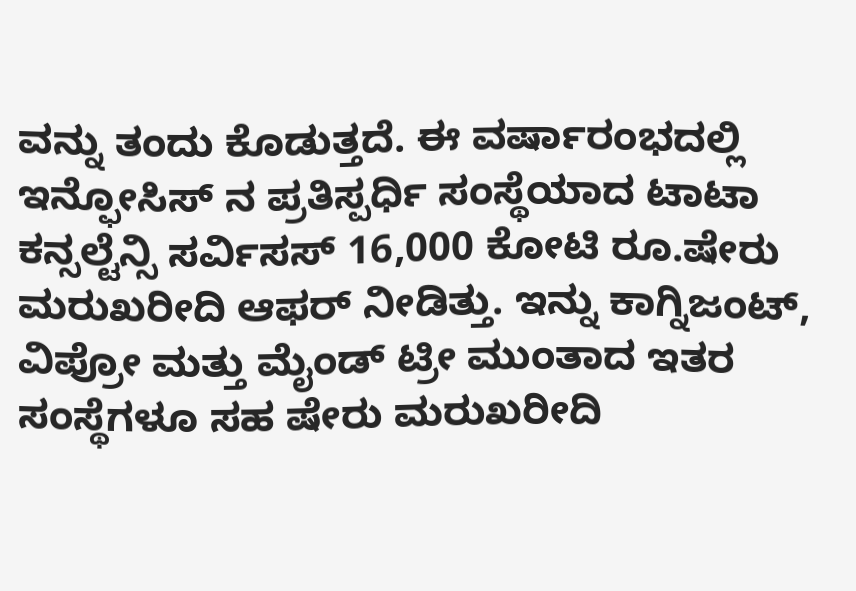ವನ್ನು ತಂದು ಕೊಡುತ್ತದೆ. ಈ ವರ್ಷಾರಂಭದಲ್ಲಿ  ಇನ್ಫೋಸಿಸ್ ನ ಪ್ರತಿಸ್ಪರ್ಧಿ ಸಂಸ್ಥೆಯಾದ ಟಾಟಾ ಕನ್ಸಲ್ಟೆನ್ಸಿ ಸರ್ವಿಸಸ್ 16,000 ಕೋಟಿ ರೂ.ಷೇರು ಮರುಖರೀದಿ ಆಫರ್ ನೀಡಿತ್ತು. ಇನ್ನು ಕಾಗ್ನಿಜಂಟ್, ವಿಪ್ರೋ ಮತ್ತು ಮೈಂಡ್ ಟ್ರೀ ಮುಂತಾದ ಇತರ ಸಂಸ್ಥೆಗಳೂ ಸಹ ಷೇರು ಮರುಖರೀದಿ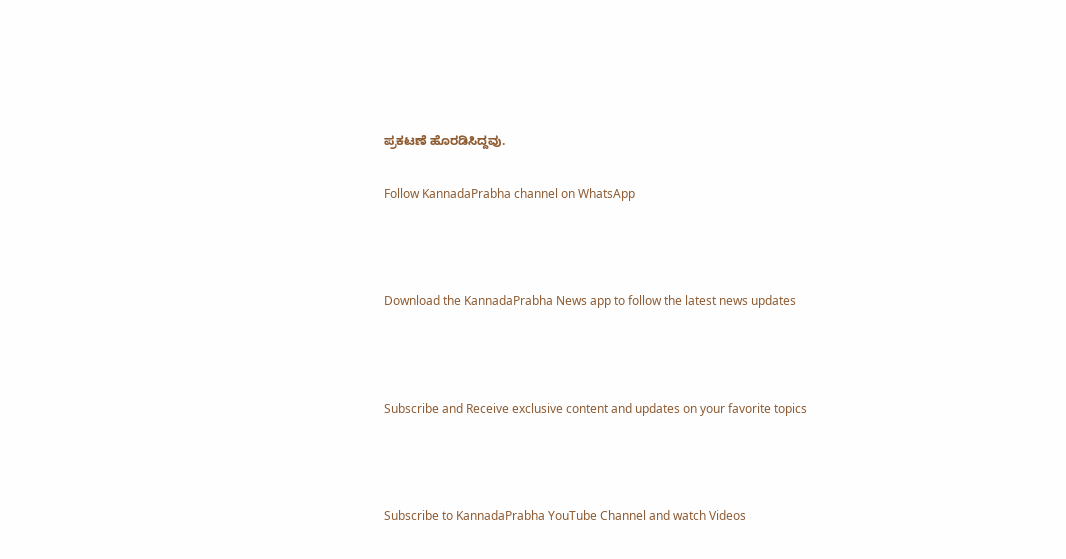ಪ್ರಕಟಣೆ ಹೊರಡಿಸಿದ್ದವು.

Follow KannadaPrabha channel on WhatsApp



Download the KannadaPrabha News app to follow the latest news updates



Subscribe and Receive exclusive content and updates on your favorite topics



Subscribe to KannadaPrabha YouTube Channel and watch Videos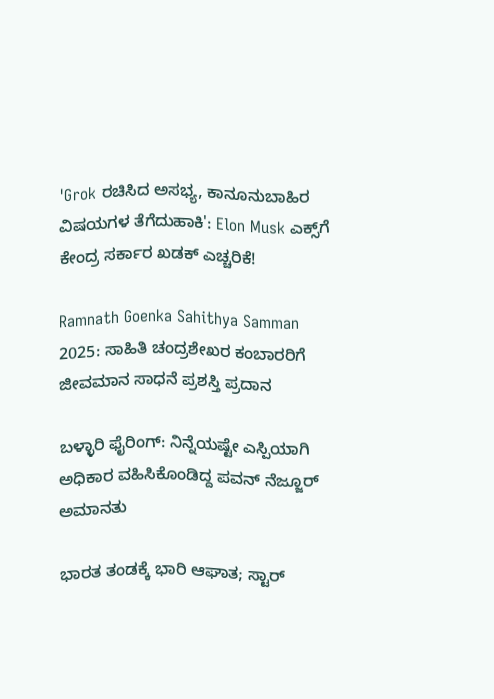'Grok ರಚಿಸಿದ ಅಸಭ್ಯ, ಕಾನೂನುಬಾಹಿರ ವಿಷಯಗಳ ತೆಗೆದುಹಾಕಿ': Elon Musk ಎಕ್ಸ್‌ಗೆ ಕೇಂದ್ರ ಸರ್ಕಾರ ಖಡಕ್ ಎಚ್ಚರಿಕೆ!

Ramnath Goenka Sahithya Samman 2025: ಸಾಹಿತಿ ಚಂದ್ರಶೇಖರ ಕಂಬಾರರಿಗೆ ಜೀವಮಾನ ಸಾಧನೆ ಪ್ರಶಸ್ತಿ ಪ್ರದಾನ

ಬಳ್ಳಾರಿ ಫೈರಿಂಗ್: ನಿನ್ನೆಯಷ್ಟೇ ಎಸ್ಪಿಯಾಗಿ ಅಧಿಕಾರ ವಹಿಸಿಕೊಂಡಿದ್ದ ಪವನ್ ನೆಜ್ಜೂರ್ ಅಮಾನತು

ಭಾರತ ತಂಡಕ್ಕೆ ಭಾರಿ ಆಘಾತ; ಸ್ಟಾರ್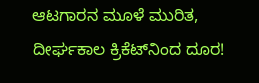ಆಟಗಾರನ ಮೂಳೆ ಮುರಿತ, ದೀರ್ಘಕಾಲ ಕ್ರಿಕೆಟ್‌ನಿಂದ ದೂರ!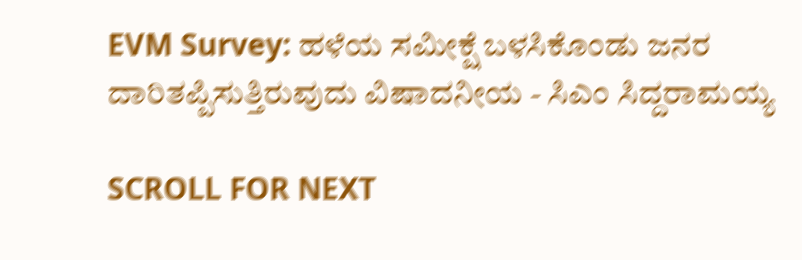EVM Survey: ಹಳೆಯ ಸಮೀಕ್ಷೆ ಬಳಸಿಕೊಂಡು ಜನರ ದಾರಿತಪ್ಪಿಸುತ್ತಿರುವುದು ವಿಷಾದನೀಯ - ಸಿಎಂ ಸಿದ್ದರಾಮಯ್ಯ

SCROLL FOR NEXT